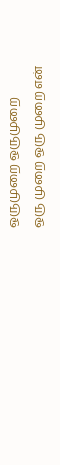ஒருமுறை ஒருமுறை
ஒரு முறை ஒரு முறை என்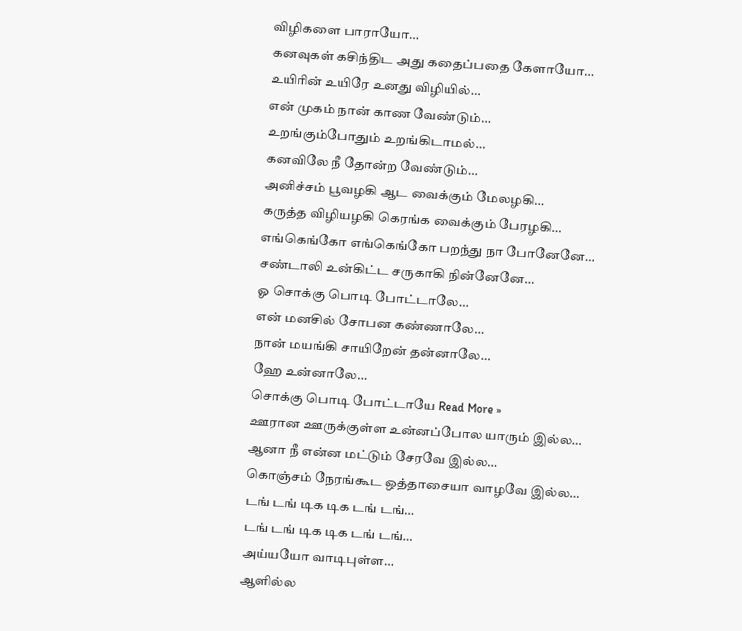விழிகளை பாராயோ…
கனவுகள் கசிந்திட அது கதைப்பதை கேளாயோ…
உயிாின் உயிரே உனது விழியில்…
என் முகம் நான் காண வேண்டும்…
உறங்கும்போதும் உறங்கிடாமல்…
கனவிலே நீ தோன்ற வேண்டும்…
அனிச்சம் பூவழகி ஆட வைக்கும் மேலழகி…
கருத்த விழியழகி கெரங்க வைக்கும் பேரழகி…
எங்கெங்கோ எங்கெங்கோ பறந்து நா போனேனே…
சண்டாலி உன்கிட்ட சருகாகி நின்னேனே…
ஓ சொக்கு பொடி போட்டாலே…
என் மனசில் சோபன கண்ணாலே…
நான் மயங்கி சாயிறேன் தன்னாலே…
ஹே உன்னாலே…
சொக்கு பொடி போட்டாயே Read More »
ஊரான ஊருக்குள்ள உன்னப்போல யாரும் இல்ல…
ஆனா நீ என்ன மட்டும் சேரவே இல்ல…
கொஞ்சம் நேரங்கூட ஒத்தாசையா வாழவே இல்ல…
டங் டங் டிக டிக டங் டங்…
டங் டங் டிக டிக டங் டங்…
அய்யயோ வாடிபுள்ள…
ஆளில்ல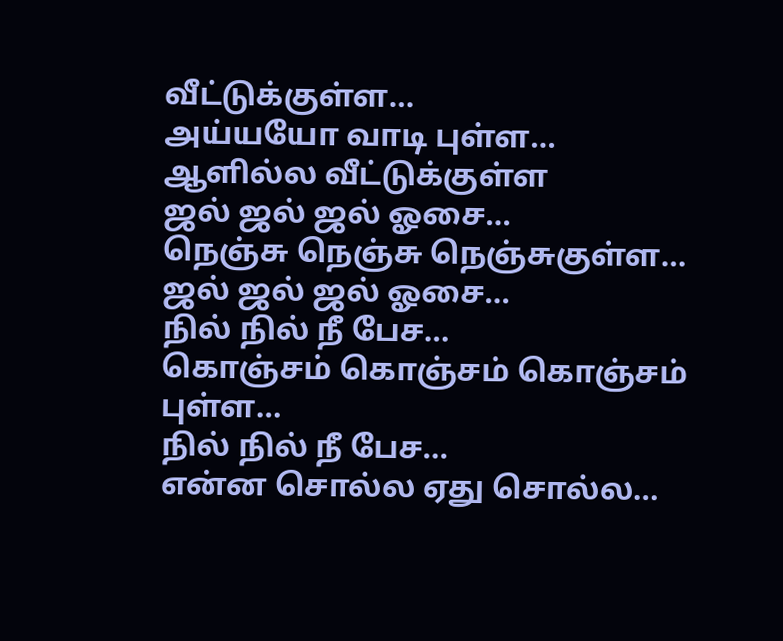வீட்டுக்குள்ள…
அய்யயோ வாடி புள்ள…
ஆளில்ல வீட்டுக்குள்ள
ஜல் ஜல் ஜல் ஓசை…
நெஞ்சு நெஞ்சு நெஞ்சுகுள்ள…
ஜல் ஜல் ஜல் ஓசை…
நில் நில் நீ பேச…
கொஞ்சம் கொஞ்சம் கொஞ்சம் புள்ள…
நில் நில் நீ பேச…
என்ன சொல்ல ஏது சொல்ல…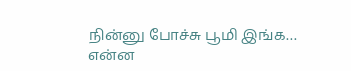நின்னு போச்சு பூமி இங்க…
என்ன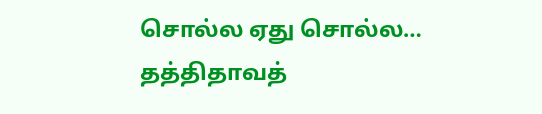சொல்ல ஏது சொல்ல…
தத்திதாவத்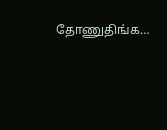தோணுதிங்க…